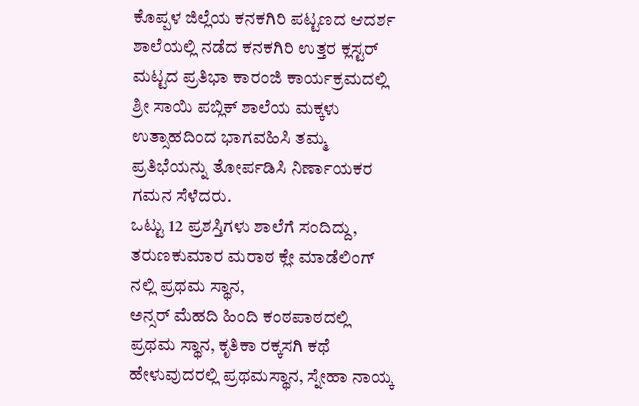ಕೊಪ್ಪಳ ಜಿಲ್ಲೆಯ ಕನಕಗಿರಿ ಪಟ್ಟಣದ ಆದರ್ಶ ಶಾಲೆಯಲ್ಲಿ ನಡೆದ ಕನಕಗಿರಿ ಉತ್ತರ ಕ್ಲಸ್ಟರ್ ಮಟ್ಟದ ಪ್ರತಿಭಾ ಕಾರಂಜಿ ಕಾರ್ಯಕ್ರಮದಲ್ಲಿ ಶ್ರೀ ಸಾಯಿ ಪಬ್ಲಿಕ್ ಶಾಲೆಯ ಮಕ್ಕಳು ಉತ್ಸಾಹದಿಂದ ಭಾಗವಹಿಸಿ ತಮ್ಮ ಪ್ರತಿಭೆಯನ್ನು ತೋರ್ಪಡಿಸಿ ನಿರ್ಣಾಯಕರ ಗಮನ ಸೆಳೆದರು.
ಒಟ್ಟು 12 ಪ್ರಶಸ್ತಿಗಳು ಶಾಲೆಗೆ ಸಂದಿದ್ದು,
ತರುಣಕುಮಾರ ಮರಾಠ ಕ್ಲೇ ಮಾಡೆಲಿಂಗ್ ನಲ್ಲಿ ಪ್ರಥಮ ಸ್ಥಾನ,
ಅನ್ಸರ್ ಮೆಹದಿ ಹಿಂದಿ ಕಂಠಪಾಠದಲ್ಲಿ ಪ್ರಥಮ ಸ್ಥಾನ, ಕೃತಿಕಾ ರಕ್ಕಸಗಿ ಕಥೆ ಹೇಳುವುದರಲ್ಲಿ ಪ್ರಥಮಸ್ಥಾನ, ಸ್ನೇಹಾ ನಾಯ್ಕ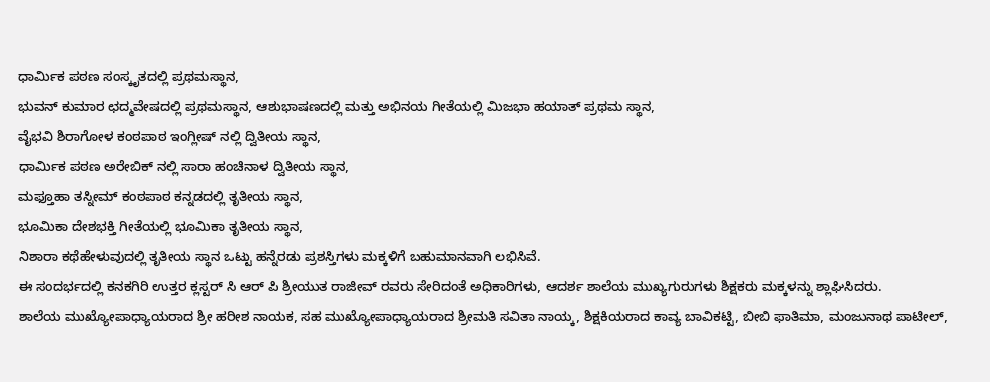ಧಾರ್ಮಿಕ ಪಠಣ ಸಂಸ್ಕೃತದಲ್ಲಿ ಪ್ರಥಮಸ್ಥಾನ,
ಭುವನ್ ಕುಮಾರ ಛದ್ಮವೇಷದಲ್ಲಿ ಪ್ರಥಮಸ್ಥಾನ, ಆಶುಭಾಷಣದಲ್ಲಿ ಮತ್ತು ಅಭಿನಯ ಗೀತೆಯಲ್ಲಿ ಮಿಜಭಾ ಹಯಾತ್ ಪ್ರಥಮ ಸ್ಥಾನ,
ವೈಭವಿ ಶಿರಾಗೋಳ ಕಂಠಪಾಠ ಇಂಗ್ಲೀಷ್ ನಲ್ಲಿ ದ್ವಿತೀಯ ಸ್ಥಾನ,
ಧಾರ್ಮಿಕ ಪಠಣ ಅರೇಬಿಕ್ ನಲ್ಲಿ ಸಾರಾ ಹಂಚಿನಾಳ ದ್ವಿತೀಯ ಸ್ಥಾನ,
ಮಫ್ತೂಹಾ ತಸ್ನೀಮ್ ಕಂಠಪಾಠ ಕನ್ನಡದಲ್ಲಿ ತೃತೀಯ ಸ್ಥಾನ,
ಭೂಮಿಕಾ ದೇಶಭಕ್ತಿ ಗೀತೆಯಲ್ಲಿ ಭೂಮಿಕಾ ತೃತೀಯ ಸ್ಥಾನ,
ನಿಶಾರಾ ಕಥೆಹೇಳುವುದಲ್ಲಿ ತೃತೀಯ ಸ್ಥಾನ ಒಟ್ಟು ಹನ್ನೆರಡು ಪ್ರಶಸ್ತಿಗಳು ಮಕ್ಕಳಿಗೆ ಬಹುಮಾನವಾಗಿ ಲಭಿಸಿವೆ.
ಈ ಸಂದರ್ಭದಲ್ಲಿ ಕನಕಗಿರಿ ಉತ್ತರ ಕ್ಲಸ್ಟರ್ ಸಿ ಆರ್ ಪಿ ಶ್ರೀಯುತ ರಾಜೀವ್ ರವರು ಸೇರಿದಂತೆ ಅಧಿಕಾರಿಗಳು, ಆದರ್ಶ ಶಾಲೆಯ ಮುಖ್ಯಗುರುಗಳು ಶಿಕ್ಷಕರು ಮಕ್ಕಳನ್ನು ಶ್ಲಾಘಿಸಿದರು.
ಶಾಲೆಯ ಮುಖ್ಯೋಪಾಧ್ಯಾಯರಾದ ಶ್ರೀ ಹರೀಶ ನಾಯಕ, ಸಹ ಮುಖ್ಯೋಪಾಧ್ಯಾಯರಾದ ಶ್ರೀಮತಿ ಸವಿತಾ ನಾಯ್ಕ, ಶಿಕ್ಷಕಿಯರಾದ ಕಾವ್ಯ ಬಾವಿಕಟ್ಟಿ, ಬೀಬಿ ಫಾತಿಮಾ, ಮಂಜುನಾಥ ಪಾಟೀಲ್,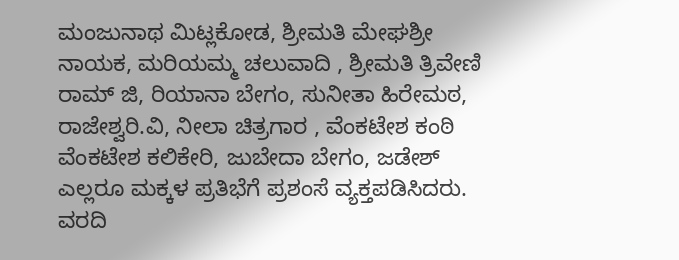ಮಂಜುನಾಥ ಮಿಟ್ಲಕೋಡ, ಶ್ರೀಮತಿ ಮೇಘಶ್ರೀ ನಾಯಕ, ಮರಿಯಮ್ಮ ಚಲುವಾದಿ , ಶ್ರೀಮತಿ ತ್ರಿವೇಣಿ ರಾಮ್ ಜಿ, ರಿಯಾನಾ ಬೇಗಂ, ಸುನೀತಾ ಹಿರೇಮಠ, ರಾಜೇಶ್ವರಿ.ವಿ, ನೀಲಾ ಚಿತ್ರಗಾರ , ವೆಂಕಟೇಶ ಕಂಠಿ ವೆಂಕಟೇಶ ಕಲಿಕೇರಿ, ಜುಬೇದಾ ಬೇಗಂ, ಜಡೇಶ್ ಎಲ್ಲರೂ ಮಕ್ಕಳ ಪ್ರತಿಭೆಗೆ ಪ್ರಶಂಸೆ ವ್ಯಕ್ತಪಡಿಸಿದರು.
ವರದಿ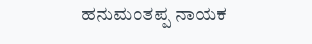ಹನುಮಂತಪ್ಪ ನಾಯಕ